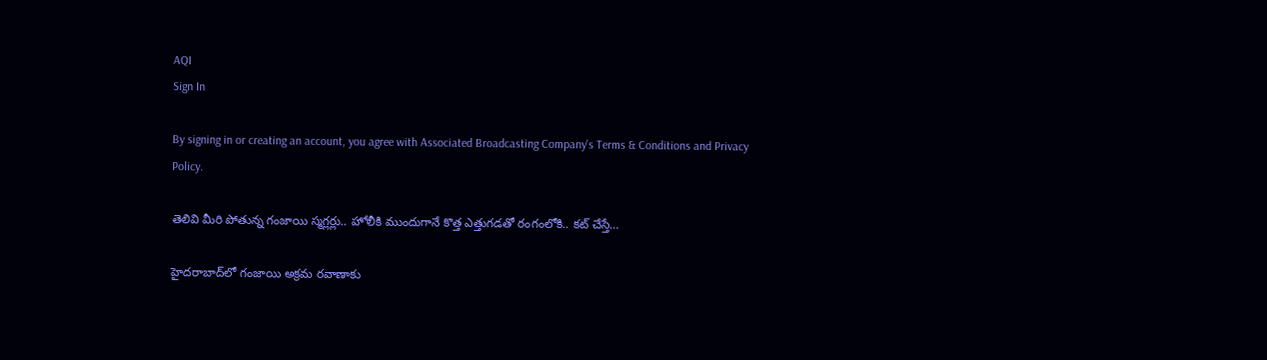AQI
Sign In

By signing in or creating an account, you agree with Associated Broadcasting Company's Terms & Conditions and Privacy Policy.

తెలివి మీరి పోతున్న గంజాయి స్మగ్లర్లు.. హోలీకి ముందుగానే కొత్త ఎత్తుగడతో రంగంలోకి.. కట్‌ చేస్తే…

హైదరాబాద్‌లో గంజాయి అక్రమ రవాణాకు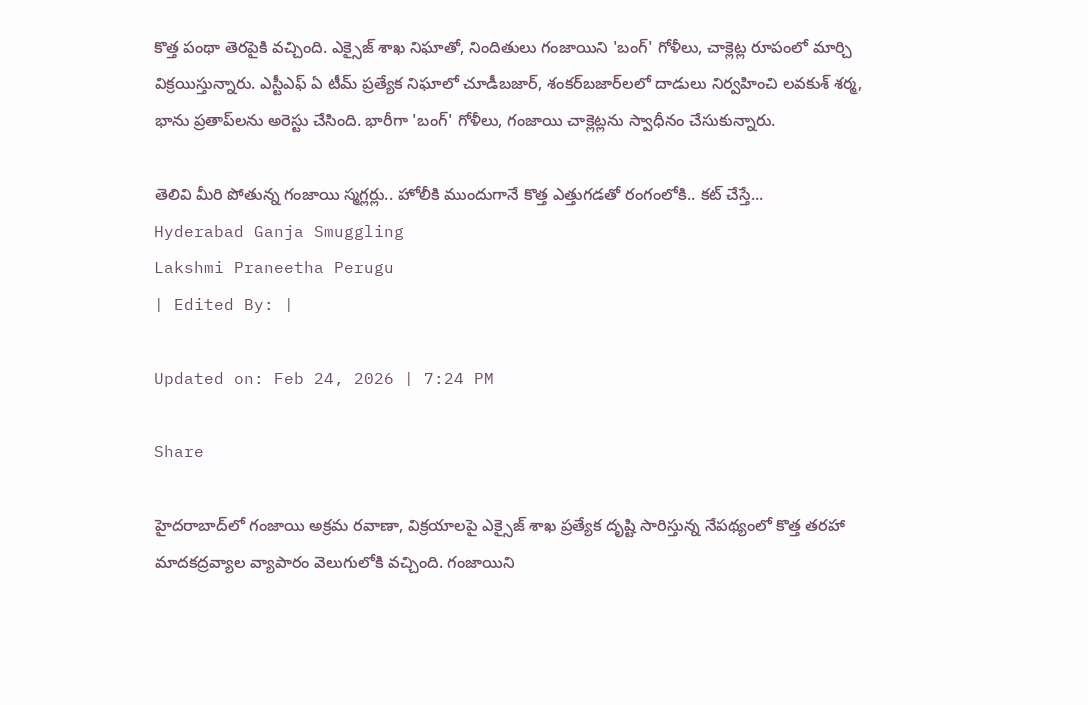కొత్త పంథా తెరపైకి వచ్చింది. ఎక్సైజ్ శాఖ నిఘాతో, నిందితులు గంజాయిని 'బంగ్' గోళీలు, చాక్లెట్ల రూపంలో మార్చి విక్రయిస్తున్నారు. ఎస్టీఎఫ్ ఏ టీమ్ ప్రత్యేక నిఘాలో చూడీబజార్, శంకర్‌బజార్‌లలో దాడులు నిర్వహించి లవకుశ్ శర్మ, భాను ప్రతాప్‌లను అరెస్టు చేసింది. భారీగా 'బంగ్' గోళీలు, గంజాయి చాక్లెట్లను స్వాధీనం చేసుకున్నారు.

తెలివి మీరి పోతున్న గంజాయి స్మగ్లర్లు.. హోలీకి ముందుగానే కొత్త ఎత్తుగడతో రంగంలోకి.. కట్‌ చేస్తే...
Hyderabad Ganja Smuggling
Lakshmi Praneetha Perugu
| Edited By: |

Updated on: Feb 24, 2026 | 7:24 PM

Share

హైదరాబాద్‌లో గంజాయి అక్రమ రవాణా, విక్రయాలపై ఎక్సైజ్ శాఖ ప్రత్యేక దృష్టి సారిస్తున్న నేపథ్యంలో కొత్త తరహా మాదకద్రవ్యాల వ్యాపారం వెలుగులోకి వచ్చింది. గంజాయిని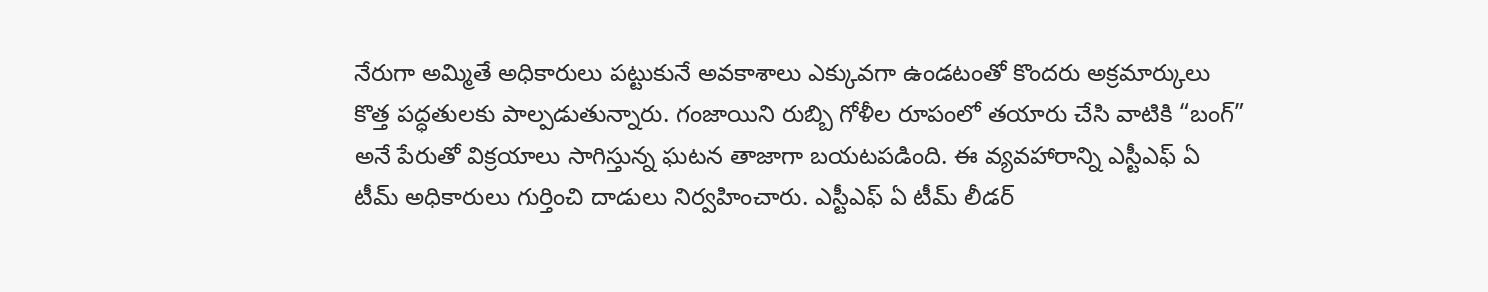నేరుగా అమ్మితే అధికారులు పట్టుకునే అవకాశాలు ఎక్కువగా ఉండటంతో కొందరు అక్రమార్కులు కొత్త పద్ధతులకు పాల్పడుతున్నారు. గంజాయిని రుబ్బి గోళీల రూపంలో తయారు చేసి వాటికి “బంగ్” అనే పేరుతో విక్రయాలు సాగిస్తున్న ఘటన తాజాగా బయటపడింది. ఈ వ్యవహారాన్ని ఎస్టీఎఫ్ ఏ టీమ్ అధికారులు గుర్తించి దాడులు నిర్వహించారు. ఎస్టీఎఫ్ ఏ టీమ్ లీడర్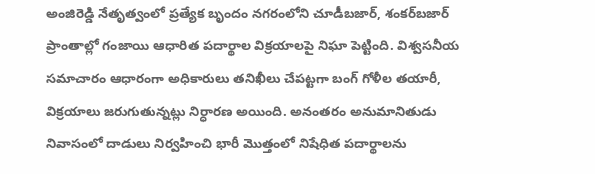అంజిరెడ్డి నేతృత్వంలో ప్రత్యేక బృందం నగరంలోని చూడీబజార్, శంకర్‌బజార్ ప్రాంతాల్లో గంజాయి ఆధారిత పదార్థాల విక్రయాలపై నిఘా పెట్టింది. విశ్వసనీయ సమాచారం ఆధారంగా అధికారులు తనిఖీలు చేపట్టగా బంగ్ గోళీల తయారీ, విక్రయాలు జరుగుతున్నట్లు నిర్ధారణ అయింది. అనంతరం అనుమానితుడు నివాసంలో దాడులు నిర్వహించి భారీ మొత్తంలో నిషేధిత పదార్థాలను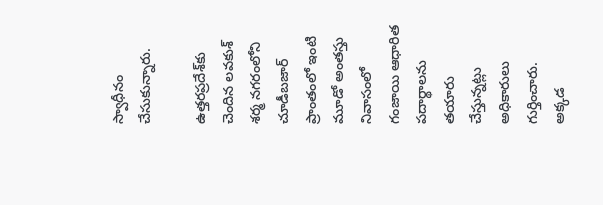స్వాధీనం చేసుకున్నారు.

ఉత్తరప్రదేశ్‌కు చెందిన లవకుశ్ శర్మ నగరంలోని చూడీబజార్ ప్రాంతంలో ఇంటి మూడో అంతస్తు నివాసంలో గంజాయి ఆధారిత పదార్థాలను తయారు చేస్తున్నట్లు అధికారులు గుర్తించారు. అక్కడ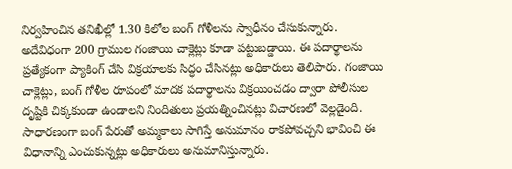నిర్వహించిన తనిఖీల్లో 1.30 కిలోల బంగ్ గోళీలను స్వాధీనం చేసుకున్నారు. అదేవిధంగా 200 గ్రాముల గంజాయి చాక్లెట్లు కూడా పట్టుబడ్డాయి. ఈ పదార్థాలను ప్రత్యేకంగా ప్యాకింగ్ చేసి విక్రయాలకు సిద్ధం చేసినట్లు అధికారులు తెలిపారు. గంజాయి చాక్లెట్లు, బంగ్ గోళీల రూపంలో మాదక పదార్థాలను విక్రయించడం ద్వారా పోలీసుల దృష్టికి చిక్కకుండా ఉండాలని నిందితులు ప్రయత్నించినట్లు విచారణలో వెల్లడైంది. సాధారణంగా బంగ్ పేరుతో అమ్మకాలు సాగిస్తే అనుమానం రాకపోవచ్చని భావించి ఈ విధానాన్ని ఎంచుకున్నట్లు అధికారులు అనుమానిస్తున్నారు.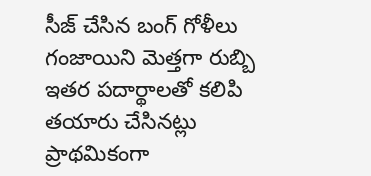సీజ్ చేసిన బంగ్ గోళీలు గంజాయిని మెత్తగా రుబ్బి ఇతర పదార్థాలతో కలిపి తయారు చేసినట్లు ప్రాథమికంగా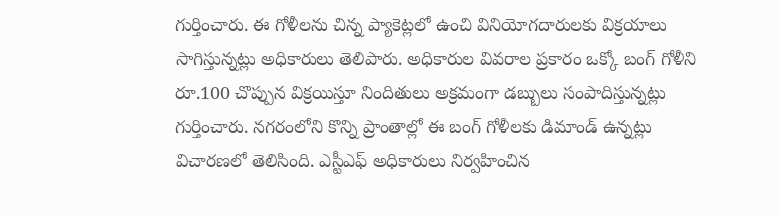గుర్తించారు. ఈ గోళీలను చిన్న ప్యాకెట్లలో ఉంచి వినియోగదారులకు విక్రయాలు సాగిస్తున్నట్లు అధికారులు తెలిపారు. అధికారుల వివరాల ప్రకారం ఒక్కో బంగ్ గోళీని రూ.100 చొప్పున విక్రయిస్తూ నిందితులు అక్రమంగా డబ్బులు సంపాదిస్తున్నట్లు గుర్తించారు. నగరంలోని కొన్ని ప్రాంతాల్లో ఈ బంగ్ గోళీలకు డిమాండ్ ఉన్నట్లు విచారణలో తెలిసింది. ఎస్టీఎఫ్ అధికారులు నిర్వహించిన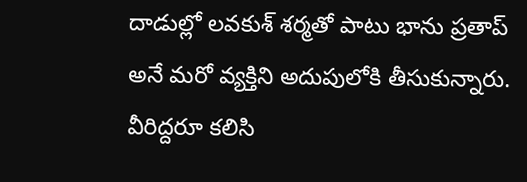దాడుల్లో లవకుశ్ శర్మతో పాటు భాను ప్రతాప్ అనే మరో వ్యక్తిని అదుపులోకి తీసుకున్నారు. వీరిద్దరూ కలిసి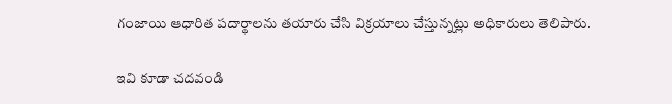గంజాయి ఆధారిత పదార్థాలను తయారు చేసి విక్రయాలు చేస్తున్నట్లు అధికారులు తెలిపారు.

ఇవి కూడా చదవండి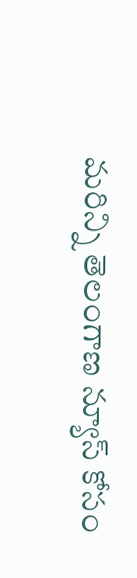మరిన్ని తెలంగాణ న్యూస్ కోసం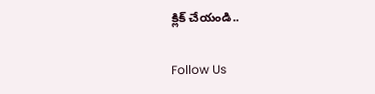క్లిక్ చేయండి..

Follow Us